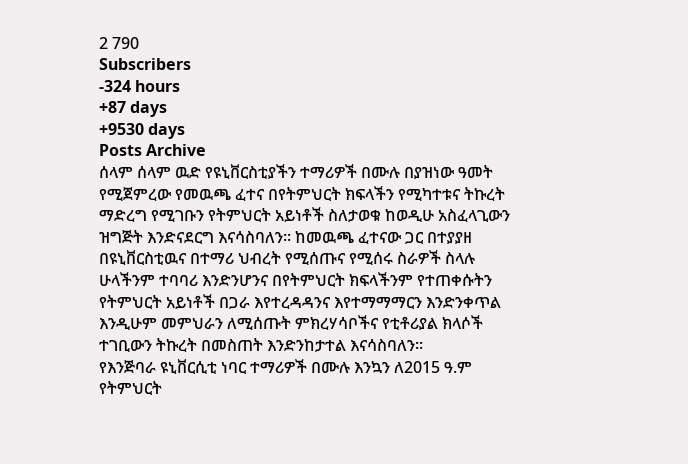2 790
Subscribers
-324 hours
+87 days
+9530 days
Posts Archive
ሰላም ሰላም ዉድ የዩኒቨርስቲያችን ተማሪዎች በሙሉ በያዝነው ዓመት የሚጀምረው የመዉጫ ፈተና በየትምህርት ክፍላችን የሚካተቱና ትኩረት ማድረግ የሚገቡን የትምህርት አይነቶች ስለታወቁ ከወዲሁ አስፈላጊውን ዝግጅት እንድናደርግ እናሳስባለን። ከመዉጫ ፈተናው ጋር በተያያዘ በዩኒቨርስቲዉና በተማሪ ህብረት የሚሰጡና የሚሰሩ ስራዎች ስላሉ ሁላችንም ተባባሪ እንድንሆንና በየትምህርት ክፍላችንም የተጠቀሱትን የትምህርት አይነቶች በጋራ እየተረዳዳንና እየተማማማርን እንድንቀጥል እንዲሁም መምህራን ለሚሰጡት ምክረሃሳቦችና የቲቶሪያል ክላሶች ተገቢውን ትኩረት በመስጠት እንድንከታተል እናሳስባለን።
የእንጅባራ ዩኒቨርሲቲ ነባር ተማሪዎች በሙሉ እንኳን ለ2015 ዓ.ም የትምህርት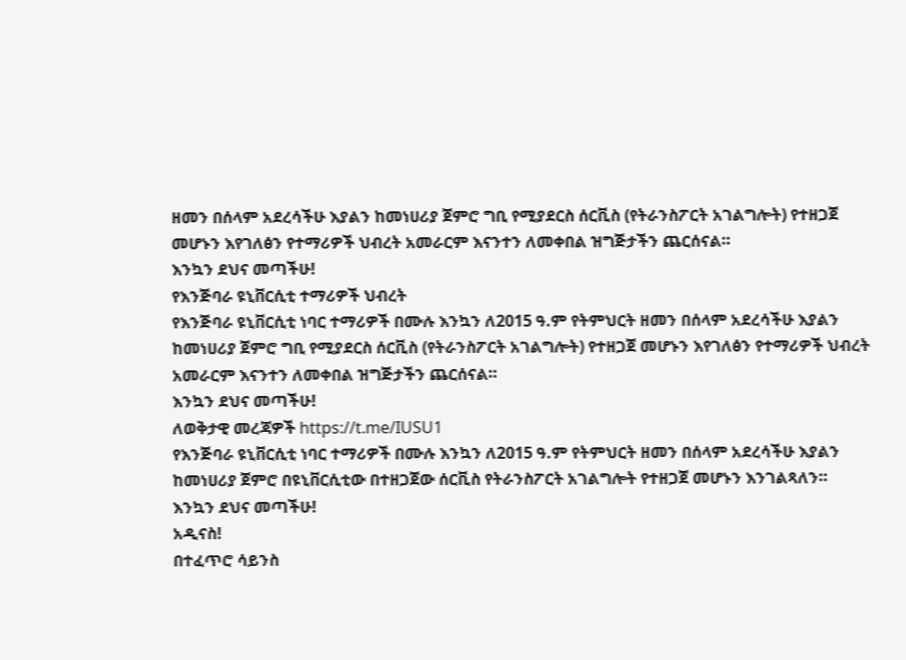ዘመን በሰላም አደረሳችሁ እያልን ከመነሀሪያ ጀምሮ ግቢ የሚያደርስ ሰርቪስ (የትራንስፖርት አገልግሎት) የተዘጋጀ መሆኑን እየገለፅን የተማሪዎች ህብረት አመራርም እናንተን ለመቀበል ዝግጅታችን ጨርሰናል።
እንኳን ደህና መጣችሁ!
የእንጅባራ ዩኒቨርሲቲ ተማሪዎች ህብረት
የእንጅባራ ዩኒቨርሲቲ ነባር ተማሪዎች በሙሉ እንኳን ለ2015 ዓ.ም የትምህርት ዘመን በሰላም አደረሳችሁ እያልን ከመነሀሪያ ጀምሮ ግቢ የሚያደርስ ሰርቪስ (የትራንስፖርት አገልግሎት) የተዘጋጀ መሆኑን እየገለፅን የተማሪዎች ህብረት አመራርም እናንተን ለመቀበል ዝግጅታችን ጨርሰናል።
እንኳን ደህና መጣችሁ!
ለወቅታዊ መረጃዎች https://t.me/IUSU1
የእንጅባራ ዩኒቨርሲቲ ነባር ተማሪዎች በሙሉ እንኳን ለ2015 ዓ.ም የትምህርት ዘመን በሰላም አደረሳችሁ እያልን
ከመነሀሪያ ጀምሮ በዩኒቨርሲቲው በተዘጋጀው ሰርቪስ የትራንስፖርት አገልግሎት የተዘጋጀ መሆኑን እንገልጻለን።
እንኳን ደህና መጣችሁ!
አዲናስ!
በተፈጥሮ ሳይንስ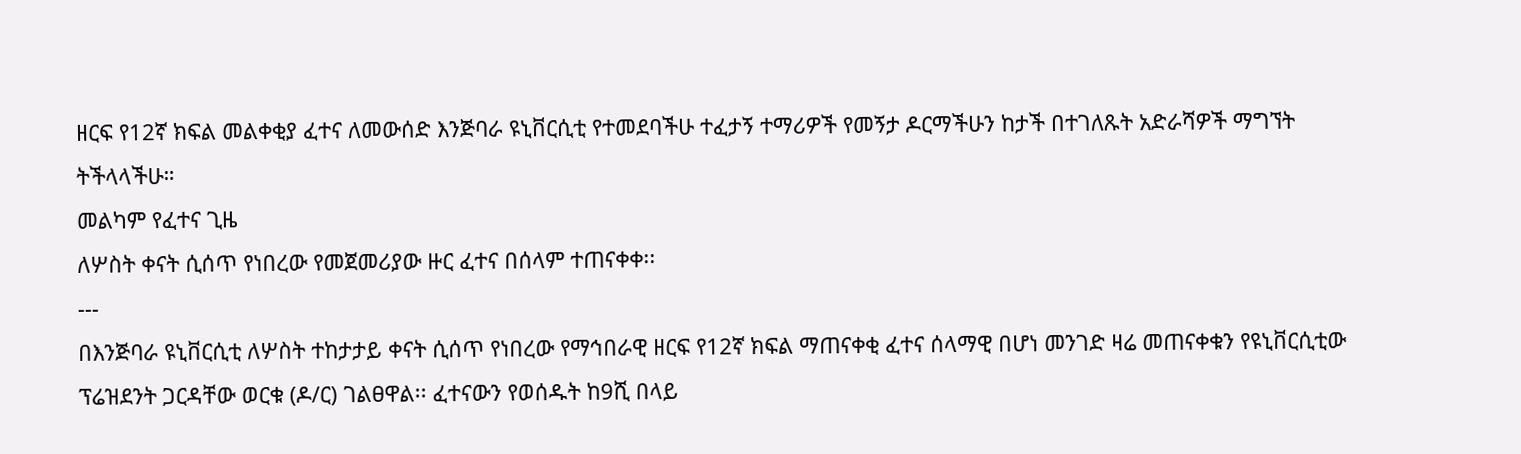ዘርፍ የ12ኛ ክፍል መልቀቂያ ፈተና ለመውሰድ እንጅባራ ዩኒቨርሲቲ የተመደባችሁ ተፈታኝ ተማሪዎች የመኝታ ዶርማችሁን ከታች በተገለጹት አድራሻዎች ማግኘት ትችላላችሁ።
መልካም የፈተና ጊዜ
ለሦስት ቀናት ሲሰጥ የነበረው የመጀመሪያው ዙር ፈተና በሰላም ተጠናቀቀ፡፡
---
በእንጅባራ ዩኒቨርሲቲ ለሦስት ተከታታይ ቀናት ሲሰጥ የነበረው የማኅበራዊ ዘርፍ የ12ኛ ክፍል ማጠናቀቂ ፈተና ሰላማዊ በሆነ መንገድ ዛሬ መጠናቀቁን የዩኒቨርሲቲው ፕሬዝደንት ጋርዳቸው ወርቁ (ዶ/ር) ገልፀዋል፡፡ ፈተናውን የወሰዱት ከ9ሺ በላይ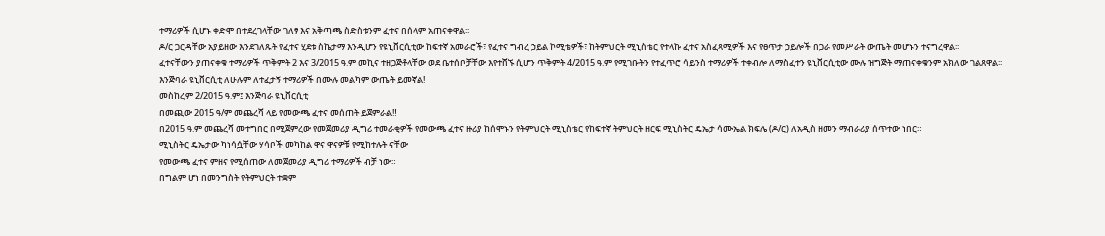ተማሪዎች ሲሆኑ ቀድሞ በተደረገላቸው ገለፃ እና አቅጣጫ ስድስቱንም ፈተና በሰላም አጠናቀዋል፡፡
ዶ/ር ጋርዳቸው አያይዘው እንደገለጹት የፈተና ሂደቱ ስኬታማ እንዲሆን የዩኒቨርሲቲው ከፍተኛ አመራሮች፣ የፈተና ግብረ ኃይል ኮሚቴዎች፣ ከትምህርት ሚኒስቴር የተላኩ ፈተና አስፈጻሚዎች እና የፀጥታ ኃይሎች በጋራ የመሥራት ውጤት መሆኑን ተናግረዋል፡፡
ፈተናቸውን ያጠናቀቁ ተማሪዎች ጥቅምት 2 እና 3/2015 ዓ.ም መኪና ተዘጋጅቶላቸው ወደ ቤተሰቦቻቸው እየተሸኙ ሲሆን ጥቅምት 4/2015 ዓ.ም የሚገቡትን የተፈጥሮ ሳይንስ ተማሪዎች ተቀብሎ ለማስፈተን ዩኒቨርሲቲው ሙሉ ዝግጅት ማጠናቀቁንም አክለው ገልጸዋል፡፡
እንጅባራ ዩኒቨርሲቲ ለሁሉም ለተፈታኝ ተማሪዎች በሙሉ መልካም ውጤት ይመኛል!
መስከረም 2/2015 ዓ.ም፤ እንጅባራ ዩኒቨርሲቲ
በመጪው 2015 ዓ/ም መጨረሻ ላይ የመውጫ ፈተና መሰጠት ይጀምራል‼
በ2015 ዓ.ም መጨረሻ መተግበር በሚጀምረው የመጀመሪያ ዲግሪ ተመራቂዎች የመውጫ ፈተና ዙሪያ ከሰሞኑን የትምህርት ሚኒስቴር የከፍተኛ ትምህርት ዘርፍ ሚኒስትር ዴኤታ ሳሙኤል ክፍሌ (ዶ/ር) ለአዲስ ዘመን ማብራሪያ ሰጥተው ነበር።
ሚኒስትር ዴኤታው ካነሳሷቸው ሃሳቦች መካከል ዋና ዋናዎቹ የሚከተሉት ናቸው
የመውጫ ፈተና ምዘና የሚሰጠው ለመጀመሪያ ዲግሪ ተማሪዎች ብቻ ነው።
በግልም ሆነ በመንግስት የትምህርት ተቋም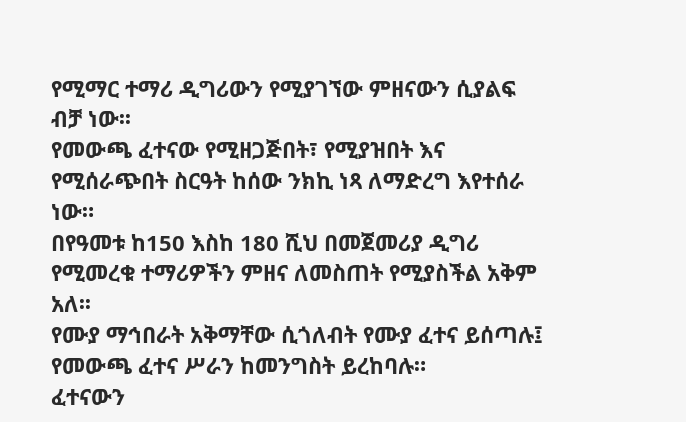የሚማር ተማሪ ዲግሪውን የሚያገኘው ምዘናውን ሲያልፍ ብቻ ነው፡፡
የመውጫ ፈተናው የሚዘጋጅበት፣ የሚያዝበት እና የሚሰራጭበት ስርዓት ከሰው ንክኪ ነጻ ለማድረግ እየተሰራ ነው።
በየዓመቱ ከ150 እስከ 180 ሺህ በመጀመሪያ ዲግሪ የሚመረቁ ተማሪዎችን ምዘና ለመስጠት የሚያስችል አቅም አለ፡፡
የሙያ ማኅበራት አቅማቸው ሲጎለብት የሙያ ፈተና ይሰጣሉ፤ የመውጫ ፈተና ሥራን ከመንግስት ይረከባሉ።
ፈተናውን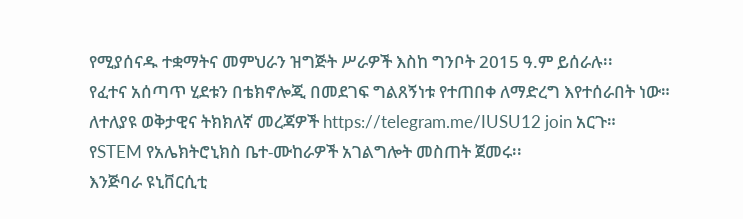የሚያሰናዱ ተቋማትና መምህራን ዝግጅት ሥራዎች እስከ ግንቦት 2015 ዓ.ም ይሰራሉ፡፡
የፈተና አሰጣጥ ሂደቱን በቴክኖሎጂ በመደገፍ ግልጸኝነቱ የተጠበቀ ለማድረግ እየተሰራበት ነው።
ለተለያዩ ወቅታዊና ትክክለኛ መረጃዎች https://telegram.me/IUSU12 join አርጉ።
የSTEM የአሌክትሮኒክስ ቤተ-ሙከራዎች አገልግሎት መስጠት ጀመሩ፡፡
እንጅባራ ዩኒቨርሲቲ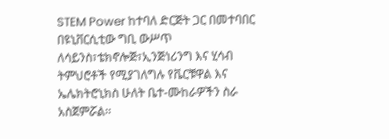STEM Power ከተባለ ድርጅት ጋር በመተባበር በዩኒቨርሲቲው ግቢ ውሥጥ ለሳይንስ፣ቴክኖሎጅ፣ኢንጅነሪንግ እና ሂሳብ ትምህሮቶች የሚያገለግሉ የቬርቹዋል እና ኤሌክትሮኒክስ ሁለት ቤተ-ሙከራዎችን ስራ አስጀምሯል፡፡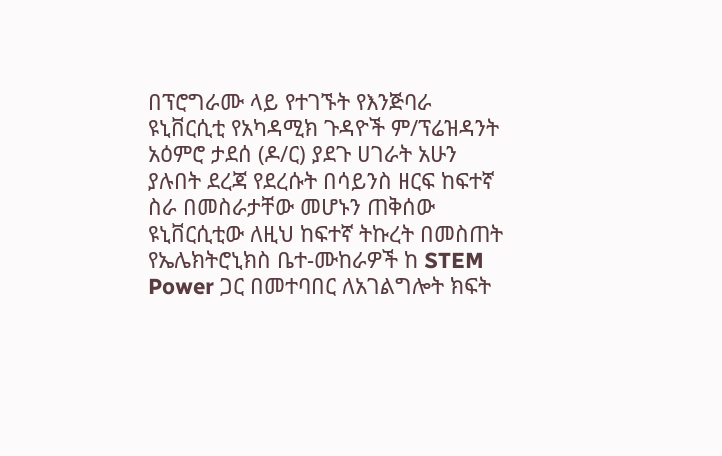በፕሮግራሙ ላይ የተገኙት የእንጅባራ ዩኒቨርሲቲ የአካዳሚክ ጉዳዮች ም/ፕሬዝዳንት አዕምሮ ታደሰ (ዶ/ር) ያደጉ ሀገራት አሁን ያሉበት ደረጃ የደረሱት በሳይንስ ዘርፍ ከፍተኛ ስራ በመስራታቸው መሆኑን ጠቅሰው ዩኒቨርሲቲው ለዚህ ከፍተኛ ትኩረት በመስጠት የኤሌክትሮኒክስ ቤተ-ሙከራዎች ከ STEM Power ጋር በመተባበር ለአገልግሎት ክፍት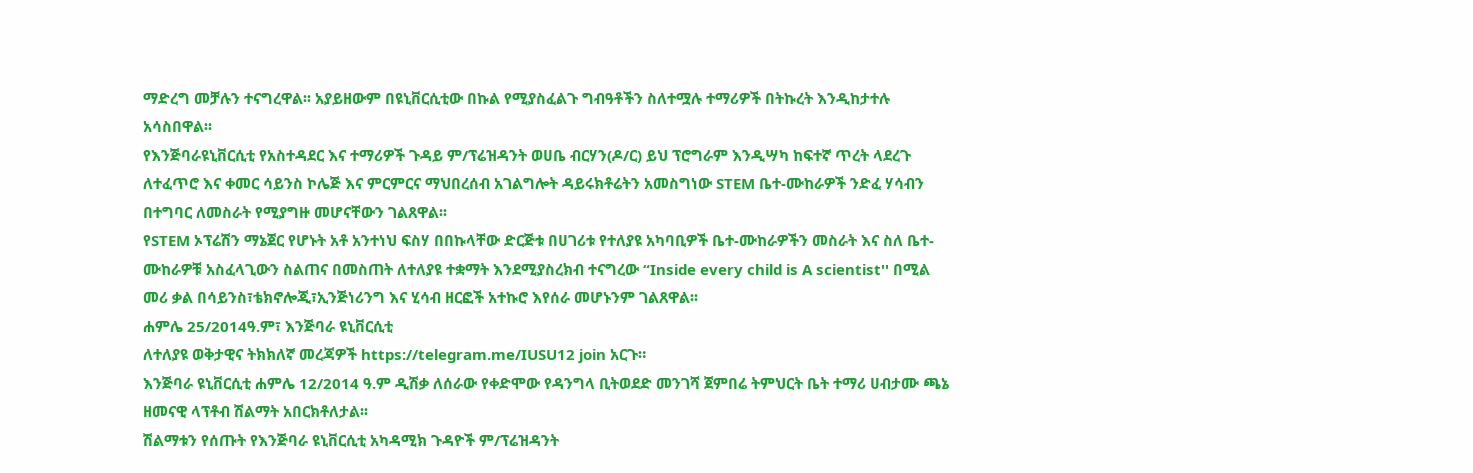ማድረግ መቻሉን ተናግረዋል፡፡ አያይዘውም በዩኒቨርሲቲው በኩል የሚያስፈልጉ ግብዓቶችን ስለተሟሉ ተማሪዎች በትኩረት እንዲከታተሉ አሳስበዋል፡፡
የእንጅባራዩኒቨርሲቲ የአስተዳደር እና ተማሪዎች ጉዳይ ም/ፕሬዝዳንት ወሀቤ ብርሃን(ዶ/ር) ይህ ፕሮግራም እንዲሣካ ከፍተኛ ጥረት ላደረጉ ለተፈጥሮ እና ቀመር ሳይንስ ኮሌጅ እና ምርምርና ማህበረሰብ አገልግሎት ዳይሩክቶሬትን አመስግነው STEM ቤተ-ሙከራዎች ንድፈ ሃሳብን በተግባር ለመስራት የሚያግዙ መሆናቸውን ገልጸዋል፡፡
የSTEM ኦፕሬሽን ማኔጀር የሆኑት አቶ አንተነህ ፍስሃ በበኩላቸው ድርጅቱ በሀገሪቱ የተለያዩ አካባቢዎች ቤተ-ሙከራዎችን መስራት እና ስለ ቤተ-ሙከራዎቹ አስፈላጊውን ስልጠና በመስጠት ለተለያዩ ተቋማት እንደሚያስረክብ ተናግረው “Inside every child is A scientist'' በሚል መሪ ቃል በሳይንስ፣ቴክኖሎጂ፣ኢንጅነሪንግ እና ሂሳብ ዘርፎች አተኩሮ እየሰራ መሆኑንም ገልጸዋል፡፡
ሐምሌ 25/2014ዓ.ም፣ እንጅባራ ዩኒቨርሲቲ
ለተለያዩ ወቅታዊና ትክክለኛ መረጃዎች https://telegram.me/IUSU12 join አርጉ።
እንጅባራ ዩኒቨርሲቲ ሐምሌ 12/2014 ዓ.ም ዲሽቃ ለሰራው የቀድሞው የዳንግላ ቢትወደድ መንገሻ ጀምበሬ ትምህርት ቤት ተማሪ ሀብታሙ ጫኔ ዘመናዊ ላፕቶብ ሽልማት አበርክቶለታል፡፡
ሽልማቱን የሰጡት የእንጅባራ ዩኒቨርሲቲ አካዳሚክ ጉዳዮች ም/ፕሬዝዳንት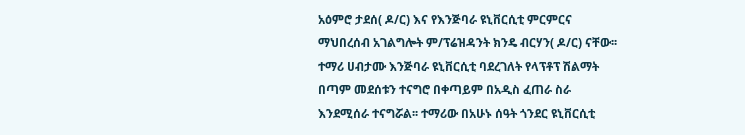አዕምሮ ታደሰ( ዶ/ር) እና የእንጅባራ ዩኒቨርሲቲ ምርምርና ማህበረሰብ አገልግሎት ም/ፕሬዝዳንት ክንዴ ብርሃን( ዶ/ር) ናቸው፡፡
ተማሪ ሀብታሙ እንጅባራ ዩኒቨርሲቲ ባደረገለት የላፕቶፕ ሽልማት በጣም መደሰቱን ተናግሮ በቀጣይም በአዲስ ፈጠራ ስራ እንደሚሰራ ተናግሯል፡፡ ተማሪው በአሁኑ ሰዓት ጎንደር ዩኒቨርሲቲ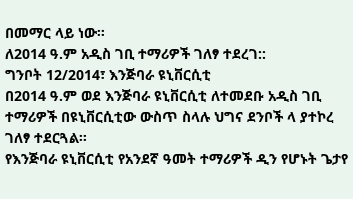በመማር ላይ ነው፡፡
ለ2014 ዓ.ም አዲስ ገቢ ተማሪዎች ገለፃ ተደረገ::
ግንቦት 12/2014፣ እንጅባራ ዩኒቨርሲቲ
በ2014 ዓ.ም ወደ እንጅባራ ዩኒቨርሲቲ ለተመደቡ አዲስ ገቢ ተማሪዎች በዩኒቨርሲቲው ውስጥ ስላሉ ህግና ደንቦች ላ ያተኮረ ገለፃ ተደርጓል፡፡
የእንጅባራ ዩኒቨርሲቲ የአንደኛ ዓመት ተማሪዎች ዲን የሆኑት ጌታየ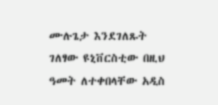ሙሉጌታ እንደገለጹት ገለፃው ዩኒቨርስቲው በዚህ ዓመት ለተቀበላቸው አዲስ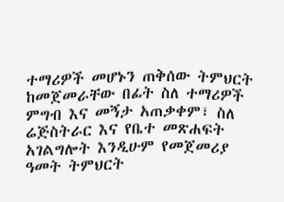ተማሪዎች መሆኑን ጠቅሰው ትምህርት ከመጀመራቸው በፊት ስለ ተማሪዎች ምግብ እና መኝታ አጠቃቀም፣ ስለ ሬጅስትራር እና የቤተ መጽሐፍት አገልግሎት እንዲሁም የመጀመሪያ ዓመት ትምህርት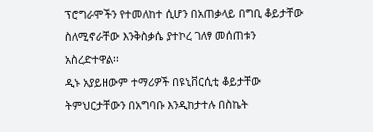ፕሮግራሞችን የተመለከተ ሲሆን በአጠቃላይ በግቢ ቆይታቸው ስለሚኖራቸው እንቅስቃሴ ያተኮረ ገለፃ መሰጠቱን አስረድተዋል፡፡
ዲኑ አያይዘውም ተማሪዎች በዩኒቨርሲቲ ቆይታቸው ትምህርታቸውን በአግባቡ እንዲከታተሉ በስኬት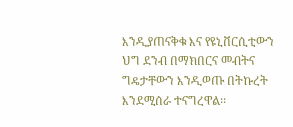እንዲያጠናቅቁ እና የዩኒቨርሲቲውን ህግ ደንብ በማክበርና መብትና ግዴታቸውን እንዲወጡ በትኩረት እንደሚሰራ ተናግረዋል፡፡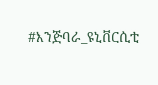#እንጅባራ_ዩኒቨርሲቲ